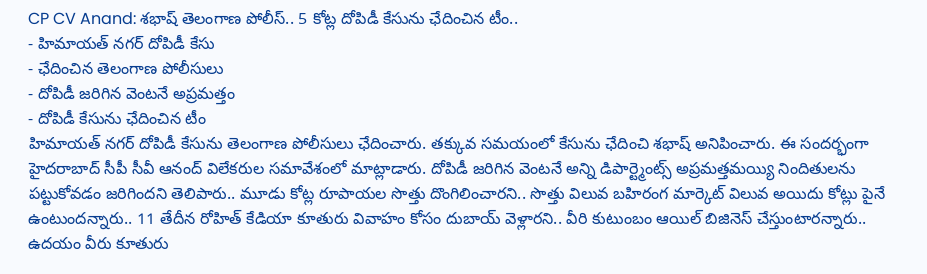CP CV Anand: శభాష్ తెలంగాణ పోలీస్.. 5 కోట్ల దోపిడీ కేసును ఛేదించిన టీం..
- హిమాయత్ నగర్ దోపిడీ కేసు
- ఛేదించిన తెలంగాణ పోలీసులు
- దోపిడీ జరిగిన వెంటనే అప్రమత్తం
- దోపిడీ కేసును ఛేదించిన టీం
హిమాయత్ నగర్ దోపిడీ కేసును తెలంగాణ పోలీసులు ఛేదించారు. తక్కువ సమయంలో కేసును ఛేదించి శభాష్ అనిపించారు. ఈ సందర్భంగా హైదరాబాద్ సీపీ సీవీ ఆనంద్ విలేకరుల సమావేశంలో మాట్లాడారు. దోపిడీ జరిగిన వెంటనే అన్ని డిపార్ట్మెంట్స్ అప్రమత్తమయ్యి నిందితులను పట్టుకోవడం జరిగిందని తెలిపారు.. మూడు కోట్ల రూపాయల సొత్తు దొంగిలించారని.. సొత్తు విలువ బహిరంగ మార్కెట్ విలువ అయిదు కోట్లు పైనే ఉంటుందన్నారు.. 11 తేదీన రోహిత్ కేడియా కూతురు వివాహం కోసం దుబాయ్ వెళ్లారని.. వీరి కుటుంబం ఆయిల్ బిజినెస్ చేస్తుంటారన్నారు.. ఉదయం వీరు కూతురు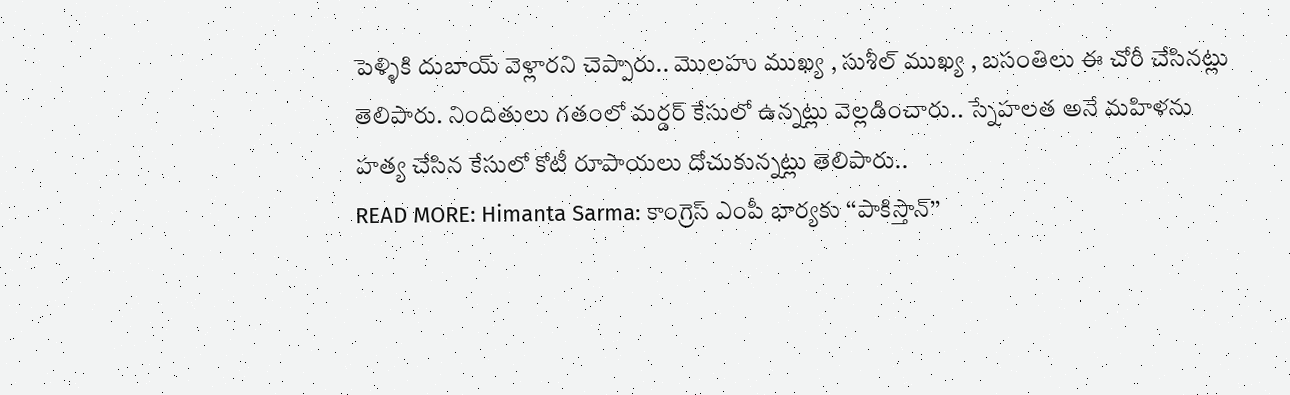పెళ్ళికి దుబాయ్ వెళ్లారని చెప్పారు.. మొలహు ముఖ్య , సుశీల్ ముఖ్య , బసంతిలు ఈ చోరీ చేసినట్లు తెలిపారు. నిందితులు గతంలో మర్డర్ కేసులో ఉన్నట్లు వెల్లడించారు.. స్నేహలత అనే మహిళను హత్య చేసిన కేసులో కోటీ రూపాయలు దోచుకున్నట్లు తెలిపారు..
READ MORE: Himanta Sarma: కాంగ్రెస్ ఎంపీ భార్యకు ‘‘పాకిస్తాన్’’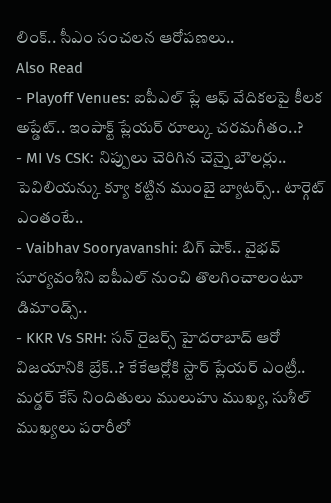లింక్.. సీఎం సంచలన ఆరోపణలు..
Also Read
- Playoff Venues: ఐపీఎల్ ప్లే ఆఫ్ వేదికలపై కీలక అప్డేట్.. ఇంపాక్ట్ ప్లేయర్ రూల్కు చరమగీతం..?
- MI Vs CSK: నిప్పులు చెరిగిన చెన్నై బౌలర్లు.. పెవిలియన్కు క్యూ కట్టిన ముంబై బ్యాటర్స్.. టార్గెట్ ఎంతంటే..
- Vaibhav Sooryavanshi: బిగ్ షాక్.. వైభవ్ సూర్యవంశీని ఐపీఎల్ నుంచి తొలగించాలంటూ డిమాండ్స్..
- KKR Vs SRH: సన్ రైజర్స్ హైదరాబాద్ ఆరో విజయానికి బ్రేక్..? కేకేఆర్లోకి స్టార్ ప్లేయర్ ఎంట్రీ..
మర్డర్ కేస్ నిందితులు ములుహు ముఖ్య, సుశీల్ ముఖ్యలు పరారీలో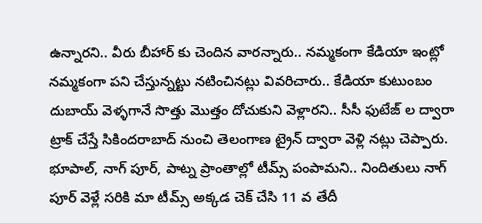ఉన్నారని.. వీరు బీహార్ కు చెందిన వారన్నారు.. నమ్మకంగా కేడియా ఇంట్లో నమ్మకంగా పని చేస్తున్నట్టు నటించినట్లు వివరిచారు.. కేడియా కుటుంబం దుబాయ్ వెళ్ళగానే సొత్తు మొత్తం దోచుకుని వెళ్లారని.. సీసీ ఫుటేజ్ ల ద్వారా ట్రాక్ చేస్తే సికిందరాబాద్ నుంచి తెలంగాణ ట్రైన్ ద్వారా వెళ్లి నట్లు చెప్పారు. భూపాల్, నాగ్ పూర్, పాట్న ప్రాంతాల్లో టీమ్స్ పంపామని.. నిందితులు నాగ్ పూర్ వెళ్లే సరికి మా టీమ్స్ అక్కడ చెక్ చేసి 11 వ తేదీ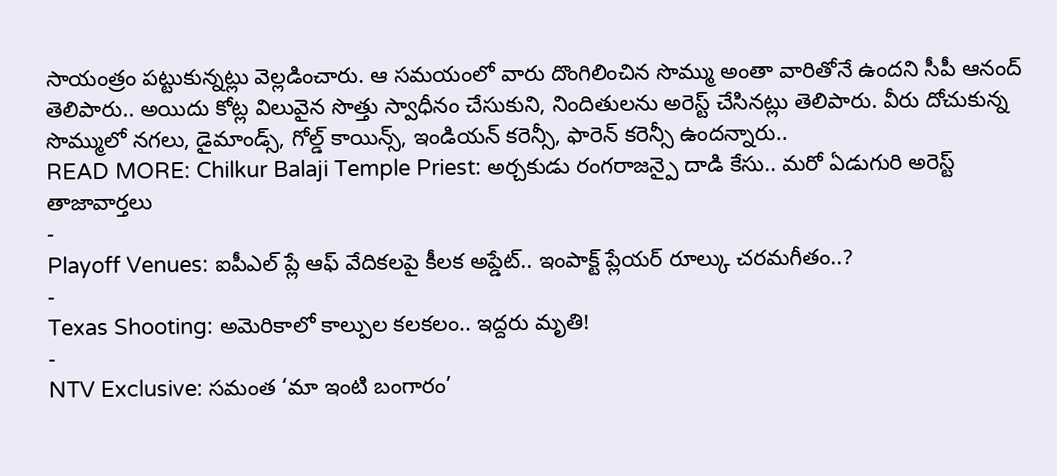సాయంత్రం పట్టుకున్నట్లు వెల్లడించారు. ఆ సమయంలో వారు దొంగిలించిన సొమ్ము అంతా వారితోనే ఉందని సీపీ ఆనంద్ తెలిపారు.. అయిదు కోట్ల విలువైన సొత్తు స్వాధీనం చేసుకుని, నిందితులను అరెస్ట్ చేసినట్లు తెలిపారు. వీరు దోచుకున్న సొమ్ములో నగలు, డైమాండ్స్, గోల్డ్ కాయిన్స్, ఇండియన్ కరెన్సీ, ఫారెన్ కరెన్సీ ఉందన్నారు..
READ MORE: Chilkur Balaji Temple Priest: అర్చకుడు రంగరాజన్పై దాడి కేసు.. మరో ఏడుగురి అరెస్ట్
తాజావార్తలు
-
Playoff Venues: ఐపీఎల్ ప్లే ఆఫ్ వేదికలపై కీలక అప్డేట్.. ఇంపాక్ట్ ప్లేయర్ రూల్కు చరమగీతం..?
-
Texas Shooting: అమెరికాలో కాల్పుల కలకలం.. ఇద్దరు మృతి!
-
NTV Exclusive: సమంత ‘మా ఇంటి బంగారం’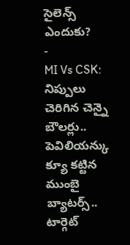సైలెన్స్ ఎందుకు?
-
MI Vs CSK: నిప్పులు చెరిగిన చెన్నై బౌలర్లు.. పెవిలియన్కు క్యూ కట్టిన ముంబై బ్యాటర్స్.. టార్గెట్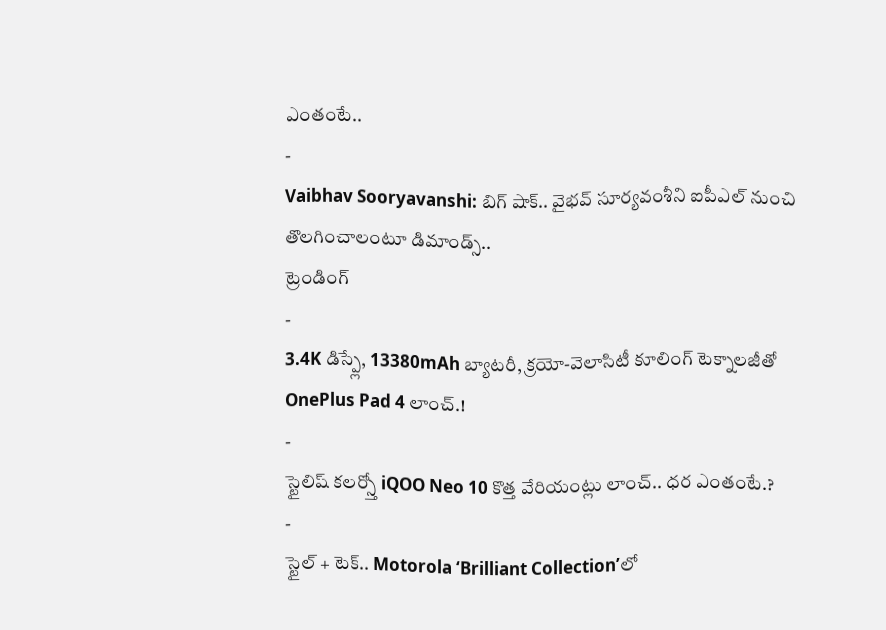ఎంతంటే..
-
Vaibhav Sooryavanshi: బిగ్ షాక్.. వైభవ్ సూర్యవంశీని ఐపీఎల్ నుంచి తొలగించాలంటూ డిమాండ్స్..
ట్రెండింగ్
-
3.4K డిస్ప్లే, 13380mAh బ్యాటరీ, క్రయో-వెలాసిటీ కూలింగ్ టెక్నాలజీతో OnePlus Pad 4 లాంచ్.!
-
స్టైలిష్ కలర్స్తో iQOO Neo 10 కొత్త వేరియంట్లు లాంచ్.. ధర ఎంతంటే.?
-
స్టైల్ + టెక్.. Motorola ‘Brilliant Collection’లో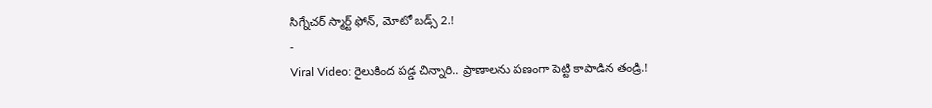సిగ్నేచర్ స్మార్ట్ ఫోన్, మోటో బడ్స్ 2.!
-
Viral Video: రైలుకింద పడ్డ చిన్నారి.. ప్రాణాలను పణంగా పెట్టి కాపాడిన తండ్రి.!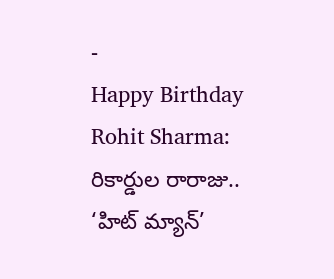-
Happy Birthday Rohit Sharma: రికార్డుల రారాజు.. ‘హిట్ మ్యాన్’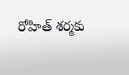రోహిత్ శర్మకు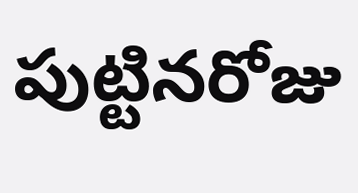పుట్టినరోజు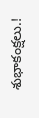శుభాకంక్షలు.!